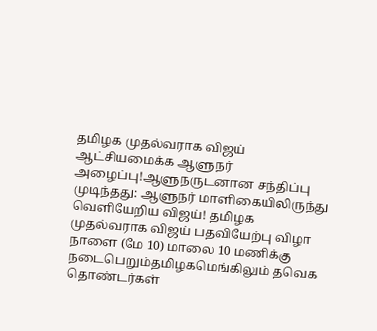தமிழக முதல்வராக விஜய் ஆட்சியமைக்க ஆளுநர் அழைப்பு!ஆளுநருடனான சந்திப்பு முடிந்தது: ஆளுநர் மாளிகையிலிருந்து வெளியேறிய விஜய்! தமிழக முதல்வராக விஜய் பதவியேற்பு விழா நாளை (மே 10) மாலை 10 மணிக்கு நடைபெறும்தமிழகமெங்கிலும் தவெக தொண்டர்கள்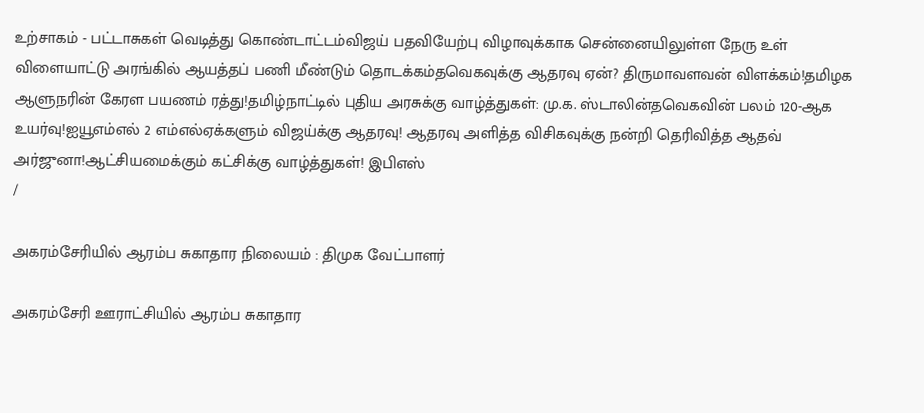உற்சாகம் - பட்டாசுகள் வெடித்து கொண்டாட்டம்விஜய் பதவியேற்பு விழாவுக்காக சென்னையிலுள்ள நேரு உள் விளையாட்டு அரங்கில் ஆயத்தப் பணி மீண்டும் தொடக்கம்தவெகவுக்கு ஆதரவு ஏன்? திருமாவளவன் விளக்கம்!தமிழக ஆளுநரின் கேரள பயணம் ரத்து!தமிழ்நாட்டில் புதிய அரசுக்கு வாழ்த்துகள்: மு.க. ஸ்டாலின்தவெகவின் பலம் 120-ஆக உயர்வு!ஐயூஎம்எல் 2 எம்எல்ஏக்களும் விஜய்க்கு ஆதரவு! ஆதரவு அளித்த விசிகவுக்கு நன்றி தெரிவித்த ஆதவ் அர்ஜுனா!ஆட்சியமைக்கும் கட்சிக்கு வாழ்த்துகள்! இபிஎஸ்
/

அகரம்சேரியில் ஆரம்ப சுகாதார நிலையம் : திமுக வேட்பாளர்

அகரம்சேரி ஊராட்சியில் ஆரம்ப சுகாதார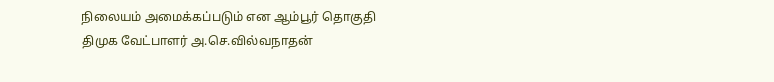நிலையம் அமைக்கப்படும் என ஆம்பூர் தொகுதி திமுக வேட்பாளர் அ.செ.வில்வநாதன்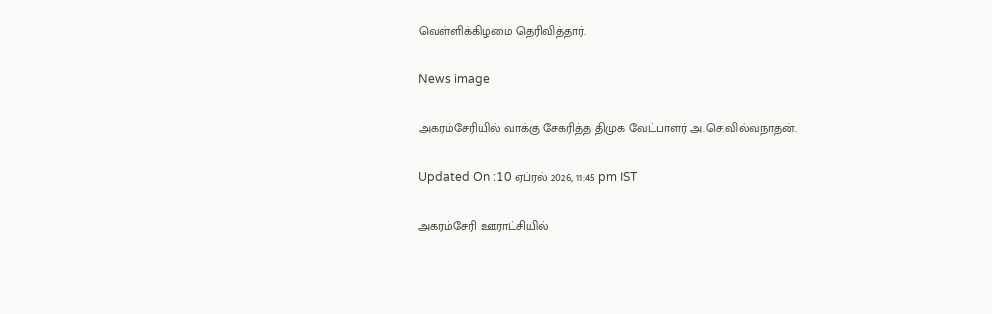வெள்ளிக்கிழமை தெரிவித்தார்.

News image

அகரம்சேரியில் வாக்கு சேகரித்த திமுக வேட்பாளர் அ.செ.வில்வநாதன்.

Updated On :10 ஏப்ரல் 2026, 11:45 pm IST

அகரம்சேரி ஊராட்சியில்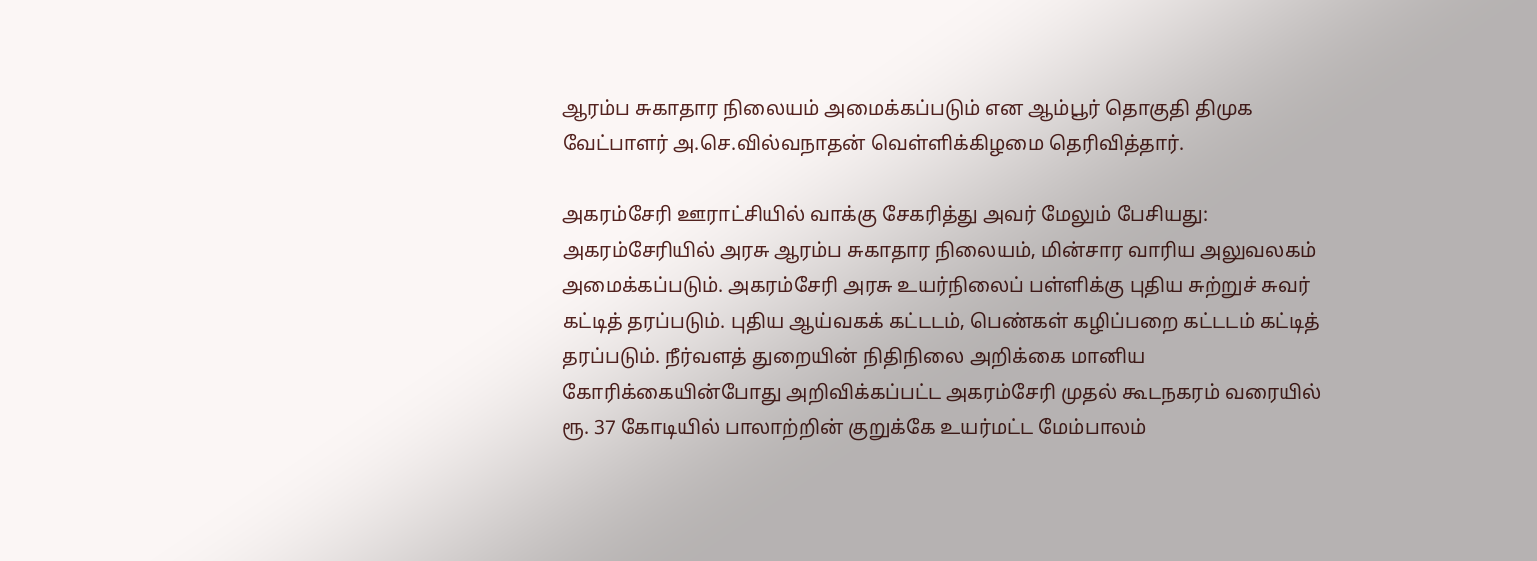ஆரம்ப சுகாதார நிலையம் அமைக்கப்படும் என ஆம்பூர் தொகுதி திமுக வேட்பாளர் அ.செ.வில்வநாதன் வெள்ளிக்கிழமை தெரிவித்தார்.

அகரம்சேரி ஊராட்சியில் வாக்கு சேகரித்து அவர் மேலும் பேசியது: அகரம்சேரியில் அரசு ஆரம்ப சுகாதார நிலையம், மின்சார வாரிய அலுவலகம் அமைக்கப்படும். அகரம்சேரி அரசு உயர்நிலைப் பள்ளிக்கு புதிய சுற்றுச் சுவர் கட்டித் தரப்படும். புதிய ஆய்வகக் கட்டடம், பெண்கள் கழிப்பறை கட்டடம் கட்டித் தரப்படும். நீர்வளத் துறையின் நிதிநிலை அறிக்கை மானிய கோரிக்கையின்போது அறிவிக்கப்பட்ட அகரம்சேரி முதல் கூடநகரம் வரையில் ரூ. 37 கோடியில் பாலாற்றின் குறுக்கே உயர்மட்ட மேம்பாலம்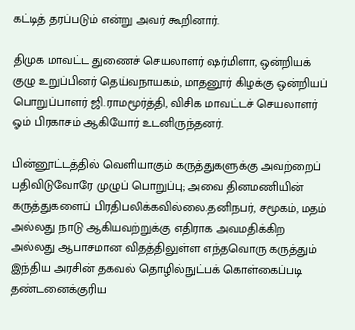கட்டித் தரப்படும் என்று அவர் கூறினார்.

திமுக மாவட்ட துணைச் செயலாளர் ஷர்மிளா, ஒன்றியக் குழு உறுப்பினர் தெய்வநாயகம், மாதனூர் கிழக்கு ஒன்றியப் பொறுப்பாளர் ஜி.ராமமூர்த்தி, விசிக மாவட்டச் செயலாளர் ஓம் பிரகாசம் ஆகியோர் உடனிருந்தனர்.

பின்னூட்டத்தில் வெளியாகும் கருத்துகளுக்கு அவற்றைப் பதிவிடுவோரே முழுப் பொறுப்பு; அவை தினமணியின் கருத்துகளைப் பிரதிபலிக்கவில்லை.தனிநபர், சமூகம், மதம் அல்லது நாடு ஆகியவற்றுக்கு எதிராக அவமதிக்கிற அல்லது ஆபாசமான விதத்திலுள்ள எந்தவொரு கருத்தும் இந்திய அரசின் தகவல் தொழில்நுட்பக் கொள்கைப்படி தண்டனைக்குரிய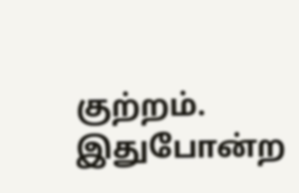குற்றம். இதுபோன்ற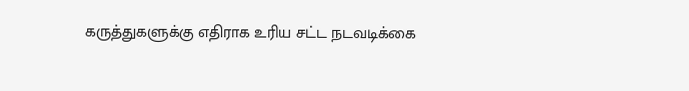கருத்துகளுக்கு எதிராக உரிய சட்ட நடவடிக்கை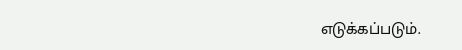எடுக்கப்படும்.